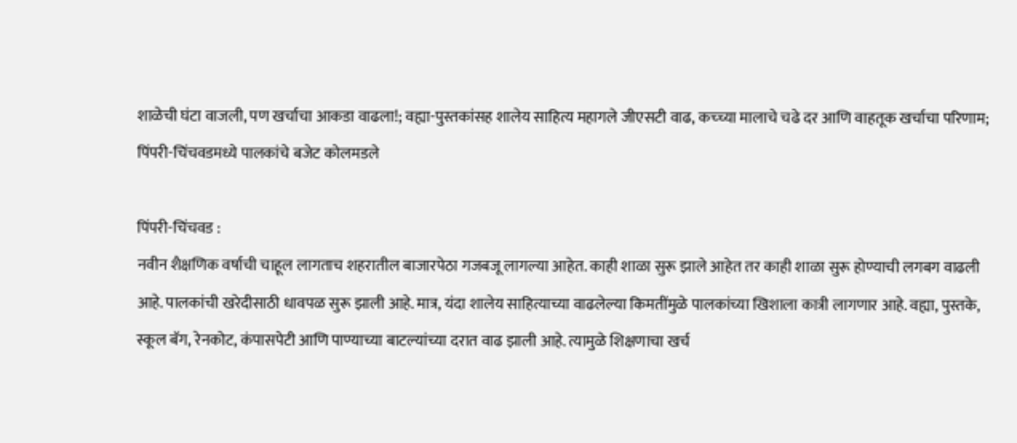शाळेची घंटा वाजली, पण खर्चाचा आकडा वाढला!; वह्या-पुस्तकांसह शालेय साहित्य महागले जीएसटी वाढ, कच्च्या मालाचे चढे दर आणि वाहतूक खर्चाचा परिणाम; पिंपरी-चिंचवडमध्ये पालकांचे बजेट कोलमडले

पिंपरी-चिंचवड :
नवीन शैक्षणिक वर्षाची चाहूल लागताच शहरातील बाजारपेठा गजबजू लागल्या आहेत. काही शाळा सुरू झाले आहेत तर काही शाळा सुरू होण्याची लगबग वाढली आहे. पालकांची खरेदीसाठी धावपळ सुरू झाली आहे. मात्र, यंदा शालेय साहित्याच्या वाढलेल्या किमतींमुळे पालकांच्या खिशाला कात्री लागणार आहे. वह्या, पुस्तके, स्कूल बॅग, रेनकोट, कंपासपेटी आणि पाण्याच्या बाटल्यांच्या दरात वाढ झाली आहे. त्यामुळे शिक्षणाचा खर्च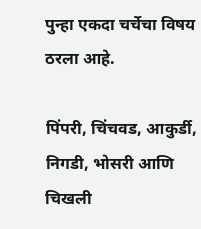पुन्हा एकदा चर्चेचा विषय ठरला आहे.

पिंपरी, चिंचवड, आकुर्डी, निगडी, भोसरी आणि चिखली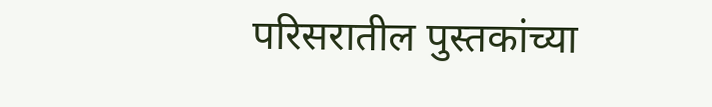परिसरातील पुस्तकांच्या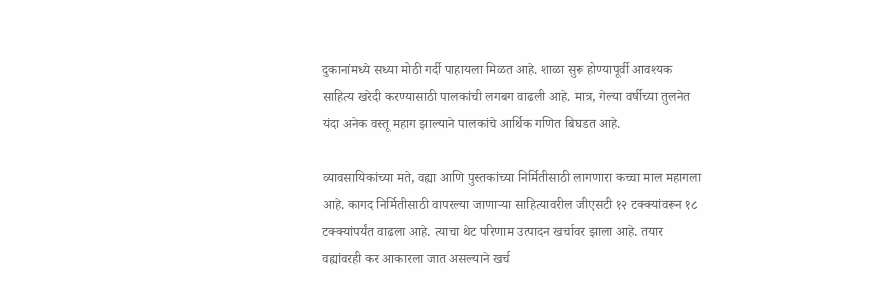दुकानांमध्ये सध्या मोठी गर्दी पाहायला मिळत आहे. शाळा सुरू होण्यापूर्वी आवश्यक साहित्य खरेदी करण्यासाठी पालकांची लगबग वाढली आहे. मात्र, गेल्या वर्षीच्या तुलनेत यंदा अनेक वस्तू महाग झाल्याने पालकांचे आर्थिक गणित बिघडत आहे.

व्यावसायिकांच्या मते, वह्या आणि पुस्तकांच्या निर्मितीसाठी लागणारा कच्चा माल महागला आहे. कागद निर्मितीसाठी वापरल्या जाणाऱ्या साहित्यावरील जीएसटी १२ टक्क्यांवरून १८ टक्क्यांपर्यंत वाढला आहे. त्याचा थेट परिणाम उत्पादन खर्चावर झाला आहे. तयार वह्यांवरही कर आकारला जात असल्याने खर्च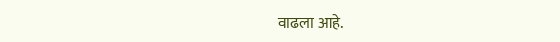वाढला आहे.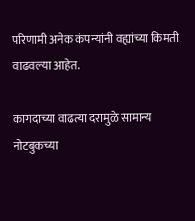परिणामी अनेक कंपन्यांनी वह्यांच्या किमती वाढवल्या आहेत.

कागदाच्या वाढत्या दरामुळे सामान्य नोटबुकच्या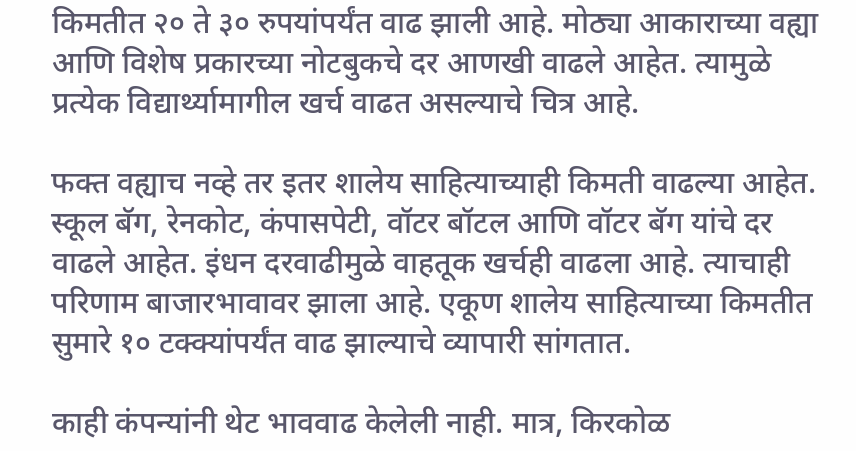किमतीत २० ते ३० रुपयांपर्यंत वाढ झाली आहे. मोठ्या आकाराच्या वह्या आणि विशेष प्रकारच्या नोटबुकचे दर आणखी वाढले आहेत. त्यामुळे प्रत्येक विद्यार्थ्यामागील खर्च वाढत असल्याचे चित्र आहे.

फक्त वह्याच नव्हे तर इतर शालेय साहित्याच्याही किमती वाढल्या आहेत. स्कूल बॅग, रेनकोट, कंपासपेटी, वॉटर बॉटल आणि वॉटर बॅग यांचे दर वाढले आहेत. इंधन दरवाढीमुळे वाहतूक खर्चही वाढला आहे. त्याचाही परिणाम बाजारभावावर झाला आहे. एकूण शालेय साहित्याच्या किमतीत सुमारे १० टक्क्यांपर्यंत वाढ झाल्याचे व्यापारी सांगतात.

काही कंपन्यांनी थेट भाववाढ केलेली नाही. मात्र, किरकोळ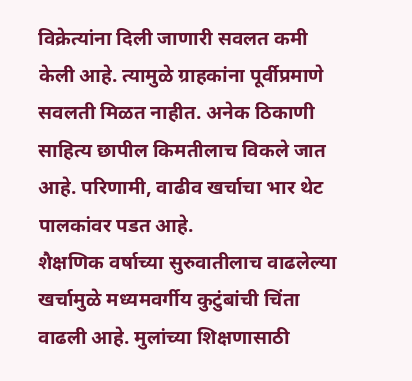विक्रेत्यांना दिली जाणारी सवलत कमी केली आहे. त्यामुळे ग्राहकांना पूर्वीप्रमाणे सवलती मिळत नाहीत. अनेक ठिकाणी साहित्य छापील किमतीलाच विकले जात आहे. परिणामी, वाढीव खर्चाचा भार थेट पालकांवर पडत आहे.
शैक्षणिक वर्षाच्या सुरुवातीलाच वाढलेल्या खर्चामुळे मध्यमवर्गीय कुटुंबांची चिंता वाढली आहे. मुलांच्या शिक्षणासाठी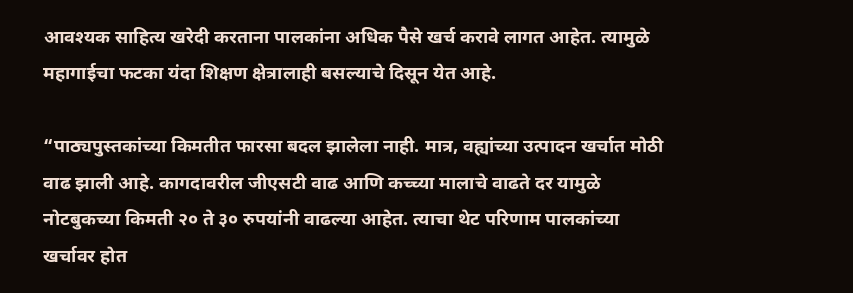आवश्यक साहित्य खरेदी करताना पालकांना अधिक पैसे खर्च करावे लागत आहेत. त्यामुळे महागाईचा फटका यंदा शिक्षण क्षेत्रालाही बसल्याचे दिसून येत आहे.

“पाठ्यपुस्तकांच्या किमतीत फारसा बदल झालेला नाही. मात्र, वह्यांच्या उत्पादन खर्चात मोठी वाढ झाली आहे. कागदावरील जीएसटी वाढ आणि कच्च्या मालाचे वाढते दर यामुळे नोटबुकच्या किमती २० ते ३० रुपयांनी वाढल्या आहेत. त्याचा थेट परिणाम पालकांच्या खर्चावर होत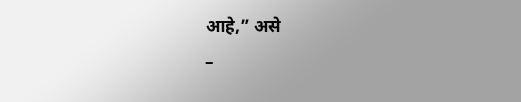आहे,” असे
–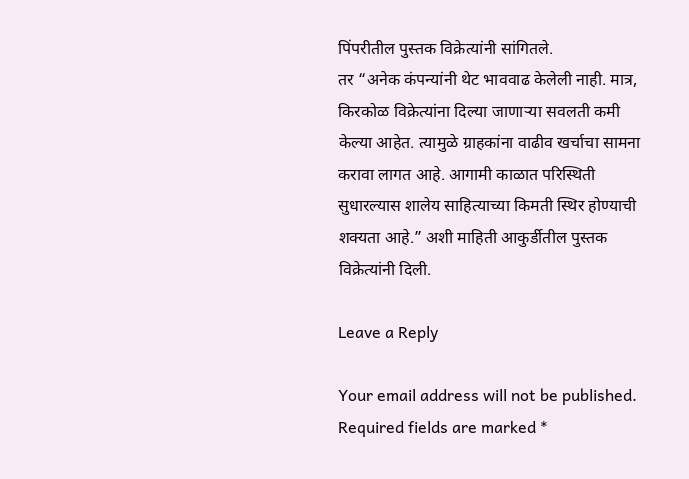पिंपरीतील पुस्तक विक्रेत्यांनी सांगितले.
तर “अनेक कंपन्यांनी थेट भाववाढ केलेली नाही. मात्र, किरकोळ विक्रेत्यांना दिल्या जाणाऱ्या सवलती कमी केल्या आहेत. त्यामुळे ग्राहकांना वाढीव खर्चाचा सामना करावा लागत आहे. आगामी काळात परिस्थिती सुधारल्यास शालेय साहित्याच्या किमती स्थिर होण्याची शक्यता आहे.” अशी माहिती आकुर्डीतील पुस्तक विक्रेत्यांनी दिली.

Leave a Reply

Your email address will not be published. Required fields are marked *